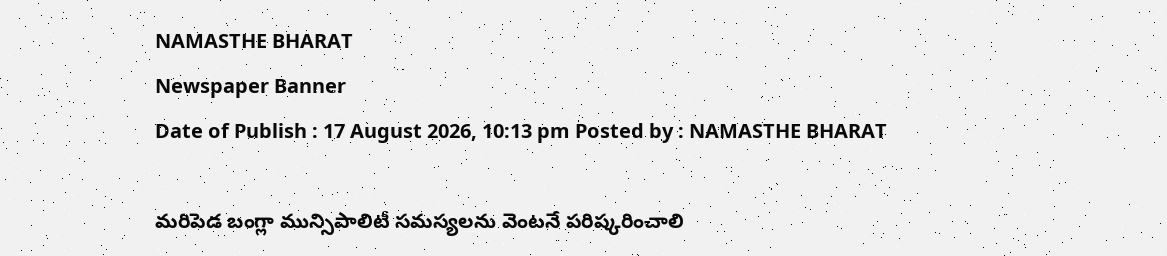NAMASTHE BHARAT
Newspaper Banner
Date of Publish : 17 August 2026, 10:13 pm Posted by : NAMASTHE BHARAT

మరిపెడ బంగ్లా మున్సిపాలిటీ సమస్యలను వెంటనే పరిష్కరించాలి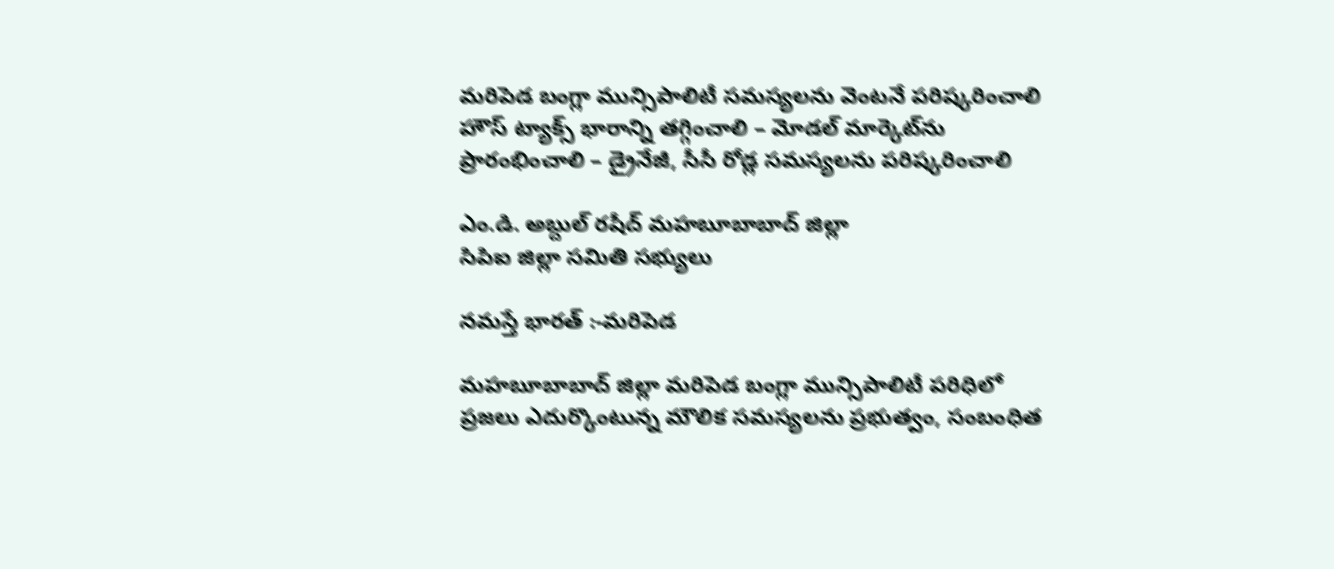మరిపెడ బంగ్లా మున్సిపాలిటీ సమస్యలను వెంటనే పరిష్కరించాలి
హౌస్ ట్యాక్స్ భారాన్ని తగ్గించాలి – మోడల్ మార్కెట్‌ను ప్రారంభించాలి – డ్రైనేజీ, సీసీ రోడ్ల సమస్యలను పరిష్కరించాలి

ఎం.డి. అబ్దుల్ రషీద్ మహబూబాబాద్ జిల్లా
సిపిఐ జిల్లా సమితి సభ్యులు

నమస్తే భారత్ :-మరిపెడ

మహబూబాబాద్ జిల్లా మరిపెడ బంగ్లా మున్సిపాలిటీ పరిధిలో ప్రజలు ఎదుర్కొంటున్న మౌలిక సమస్యలను ప్రభుత్వం, సంబంధిత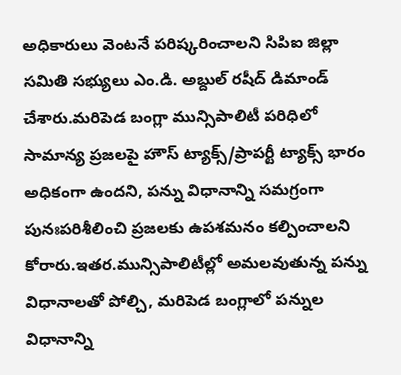అధికారులు వెంటనే పరిష్కరించాలని సిపిఐ జిల్లా సమితి సభ్యులు ఎం.డి. అబ్దుల్ రషీద్ డిమాండ్ చేశారు.మరిపెడ బంగ్లా మున్సిపాలిటీ పరిధిలో సామాన్య ప్రజలపై హౌస్ ట్యాక్స్/ప్రాపర్టీ ట్యాక్స్ భారం అధికంగా ఉందని, పన్ను విధానాన్ని సమగ్రంగా పునఃపరిశీలించి ప్రజలకు ఉపశమనం కల్పించాలని కోరారు.ఇతర.మున్సిపాలిటీల్లో అమలవుతున్న పన్ను విధానాలతో పోల్చి, మరిపెడ బంగ్లాలో పన్నుల విధానాన్ని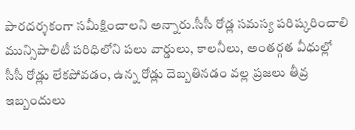పారదర్శకంగా సమీక్షించాలని అన్నారు.సీసీ రోడ్ల సమస్య పరిష్కరించాలి
మున్సిపాలిటీ పరిధిలోని పలు వార్డులు, కాలనీలు, అంతర్గత వీధుల్లో సీసీ రోడ్లు లేకపోవడం, ఉన్న రోడ్లు దెబ్బతినడం వల్ల ప్రజలు తీవ్ర ఇబ్బందులు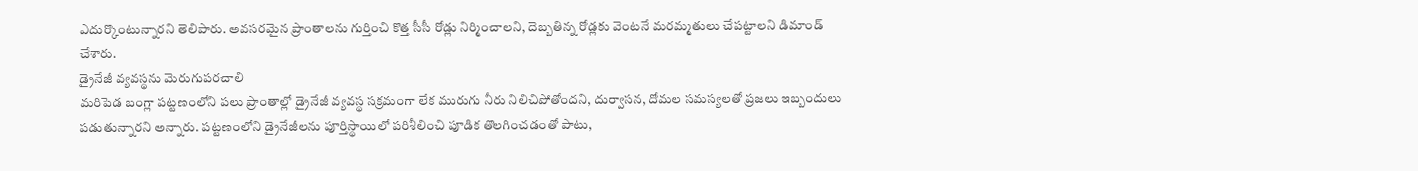ఎదుర్కొంటున్నారని తెలిపారు. అవసరమైన ప్రాంతాలను గుర్తించి కొత్త సీసీ రోడ్లు నిర్మించాలని, దెబ్బతిన్న రోడ్లకు వెంటనే మరమ్మతులు చేపట్టాలని డిమాండ్ చేశారు.
డ్రైనేజీ వ్యవస్థను మెరుగుపరచాలి
మరిపెడ బంగ్లా పట్టణంలోని పలు ప్రాంతాల్లో డ్రైనేజీ వ్యవస్థ సక్రమంగా లేక మురుగు నీరు నిలిచిపోతోందని, దుర్వాసన, దోమల సమస్యలతో ప్రజలు ఇబ్బందులు పడుతున్నారని అన్నారు. పట్టణంలోని డ్రైనేజీలను పూర్తిస్థాయిలో పరిశీలించి పూడిక తొలగించడంతో పాటు,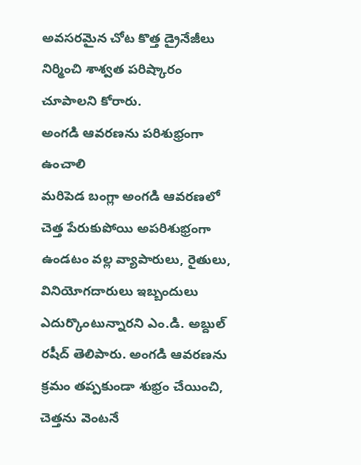అవసరమైన చోట కొత్త డ్రైనేజీలు నిర్మించి శాశ్వత పరిష్కారం చూపాలని కోరారు.
అంగడి ఆవరణను పరిశుభ్రంగా ఉంచాలి
మరిపెడ బంగ్లా అంగడి ఆవరణలో చెత్త పేరుకుపోయి అపరిశుభ్రంగా ఉండటం వల్ల వ్యాపారులు, రైతులు, వినియోగదారులు ఇబ్బందులు ఎదుర్కొంటున్నారని ఎం.డి. అబ్దుల్ రషీద్ తెలిపారు. అంగడి ఆవరణను క్రమం తప్పకుండా శుభ్రం చేయించి, చెత్తను వెంటనే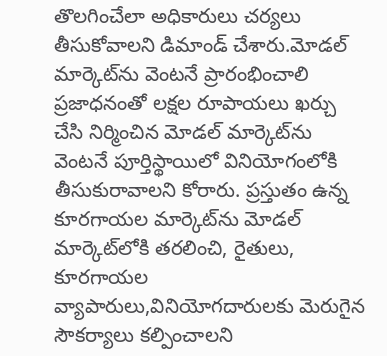తొలగించేలా అధికారులు చర్యలు తీసుకోవాలని డిమాండ్ చేశారు.మోడల్ మార్కెట్‌ను వెంటనే ప్రారంభించాలి
ప్రజాధనంతో లక్షల రూపాయలు ఖర్చు చేసి నిర్మించిన మోడల్ మార్కెట్‌ను వెంటనే పూర్తిస్థాయిలో వినియోగంలోకి తీసుకురావాలని కోరారు. ప్రస్తుతం ఉన్న కూరగాయల మార్కెట్‌ను మోడల్ మార్కెట్‌లోకి తరలించి, రైతులు, కూరగాయల వ్యాపారులు,వినియోగదారులకు మెరుగైన సౌకర్యాలు కల్పించాలని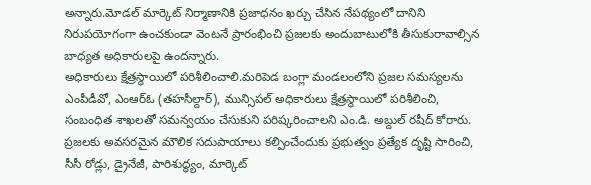అన్నారు.మోడల్ మార్కెట్ నిర్మాణానికి ప్రజాధనం ఖర్చు చేసిన నేపథ్యంలో దానిని నిరుపయోగంగా ఉంచకుండా వెంటనే ప్రారంభించి ప్రజలకు అందుబాటులోకి తీసుకురావాల్సిన బాధ్యత అధికారులపై ఉందన్నారు.
అధికారులు క్షేత్రస్థాయిలో పరిశీలించాలి.మరిపెడ బంగ్లా మండలంలోని ప్రజల సమస్యలను ఎంపీడీవో, ఎంఆర్‌ఓ (తహసీల్దార్), మున్సిపల్ అధికారులు క్షేత్రస్థాయిలో పరిశీలించి, సంబంధిత శాఖలతో సమన్వయం చేసుకుని పరిష్కరించాలని ఎం.డి. అబ్దుల్ రషీద్ కోరారు.
ప్రజలకు అవసరమైన మౌలిక సదుపాయాలు కల్పించేందుకు ప్రభుత్వం ప్రత్యేక దృష్టి సారించి, సీసీ రోడ్లు, డ్రైనేజీ, పారిశుద్ధ్యం, మార్కెట్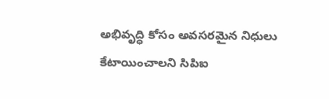అభివృద్ధి కోసం అవసరమైన నిధులు కేటాయించాలని సిపిఐ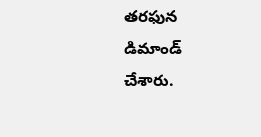తరఫున డిమాండ్ చేశారు.